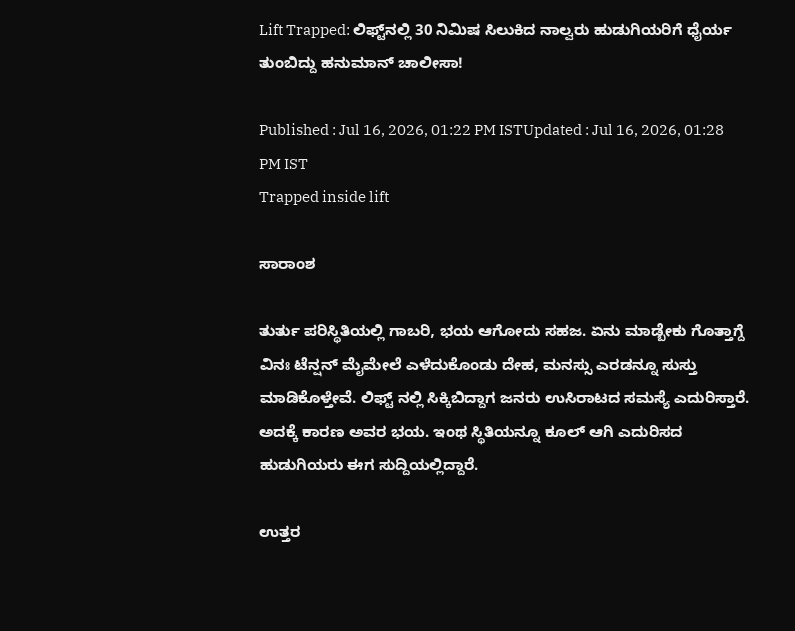Lift Trapped: ಲಿಫ್ಟ್‌ನಲ್ಲಿ 30 ನಿಮಿಷ ಸಿಲುಕಿದ ನಾಲ್ವರು ಹುಡುಗಿಯರಿಗೆ ಧೈರ್ಯ ತುಂಬಿದ್ದು ಹನುಮಾನ್ ಚಾಲೀಸಾ!

Published : Jul 16, 2026, 01:22 PM ISTUpdated : Jul 16, 2026, 01:28 PM IST
Trapped inside lift

ಸಾರಾಂಶ

ತುರ್ತು ಪರಿಸ್ಥಿತಿಯಲ್ಲಿ ಗಾಬರಿ, ಭಯ ಆಗೋದು ಸಹಜ. ಏನು ಮಾಡ್ಬೇಕು ಗೊತ್ತಾಗ್ದೆ ವಿನಃ ಟೆನ್ಷನ್‌ ಮೈಮೇಲೆ ಎಳೆದುಕೊಂಡು ದೇಹ, ಮನಸ್ಸು ಎರಡನ್ನೂ ಸುಸ್ತು ಮಾಡಿಕೊಳ್ತೇವೆ. ಲಿಫ್ಟ್‌ ನಲ್ಲಿ ಸಿಕ್ಕಿಬಿದ್ದಾಗ ಜನರು ಉಸಿರಾಟದ ಸಮಸ್ಯೆ ಎದುರಿಸ್ತಾರೆ. ಅದಕ್ಕೆ ಕಾರಣ ಅವರ ಭಯ. ಇಂಥ ಸ್ಥಿತಿಯನ್ನೂ ಕೂಲ್‌ ಆಗಿ ಎದುರಿಸದ ಹುಡುಗಿಯರು ಈಗ ಸುದ್ದಿಯಲ್ಲಿದ್ದಾರೆ.

ಉತ್ತರ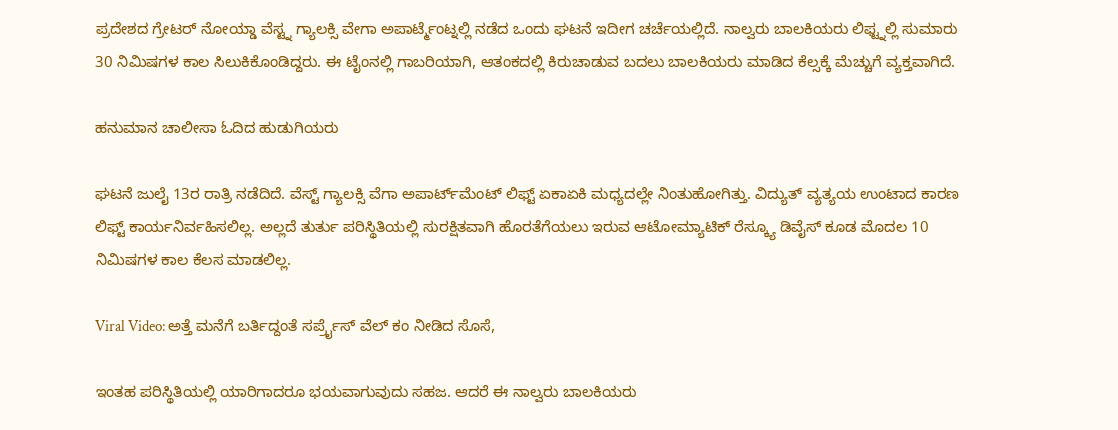ಪ್ರದೇಶದ ಗ್ರೇಟರ್ ನೋಯ್ಡಾ ವೆಸ್ಟ್ನ ಗ್ಯಾಲಕ್ಸಿ ವೇಗಾ ಅಪಾರ್ಟ್ಮೆಂಟ್ನಲ್ಲಿ ನಡೆದ ಒಂದು ಘಟನೆ ಇದೀಗ ಚರ್ಚೆಯಲ್ಲಿದೆ. ನಾಲ್ವರು ಬಾಲಕಿಯರು ಲಿಫ್ಟ್ನಲ್ಲಿ ಸುಮಾರು 30 ನಿಮಿಷಗಳ ಕಾಲ ಸಿಲುಕಿಕೊಂಡಿದ್ದರು. ಈ ಟೈಂನಲ್ಲಿ ಗಾಬರಿಯಾಗಿ, ಆತಂಕದಲ್ಲಿ ಕಿರುಚಾಡುವ ಬದಲು ಬಾಲಕಿಯರು ಮಾಡಿದ ಕೆಲ್ಸಕ್ಕೆ ಮೆಚ್ಚುಗೆ ವ್ಯಕ್ತವಾಗಿದೆ.

ಹನುಮಾನ ಚಾಲೀಸಾ ಓದಿದ ಹುಡುಗಿಯರು

ಘಟನೆ ಜುಲೈ 13ರ ರಾತ್ರಿ ನಡೆದಿದೆ. ವೆಸ್ಟ್‌ ಗ್ಯಾಲಕ್ಸಿ ವೆಗಾ ಅಪಾರ್ಟ್‌ಮೆಂಟ್ ಲಿಫ್ಟ್ ಏಕಾಏಕಿ ಮಧ್ಯದಲ್ಲೇ ನಿಂತುಹೋಗಿತ್ತು. ವಿದ್ಯುತ್ ವ್ಯತ್ಯಯ ಉಂಟಾದ ಕಾರಣ ಲಿಫ್ಟ್ ಕಾರ್ಯನಿರ್ವಹಿಸಲಿಲ್ಲ. ಅಲ್ಲದೆ ತುರ್ತು ಪರಿಸ್ಥಿತಿಯಲ್ಲಿ ಸುರಕ್ಷಿತವಾಗಿ ಹೊರತೆಗೆಯಲು ಇರುವ ಆಟೋಮ್ಯಾಟಿಕ್ ರೆಸ್ಕ್ಯೂ ಡಿವೈಸ್ ಕೂಡ ಮೊದಲ 10 ನಿಮಿಷಗಳ ಕಾಲ ಕೆಲಸ ಮಾಡಲಿಲ್ಲ.

Viral Video: ಅತ್ತೆ ಮನೆಗೆ ಬರ್ತಿದ್ದಂತೆ ಸರ್ಪ್ರೈಸ್ ವೆಲ್ ಕಂ ನೀಡಿದ ಸೊಸೆ,

ಇಂತಹ ಪರಿಸ್ಥಿತಿಯಲ್ಲಿ ಯಾರಿಗಾದರೂ ಭಯವಾಗುವುದು ಸಹಜ. ಆದರೆ ಈ ನಾಲ್ವರು ಬಾಲಕಿಯರು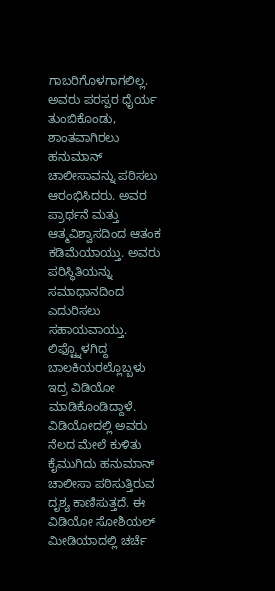ಗಾಬರಿಗೊಳಗಾಗಲಿಲ್ಲ. ಅವರು ಪರಸ್ಪರ ಧೈರ್ಯ ತುಂಬಿಕೊಂಡು, ಶಾಂತವಾಗಿರಲು ಹನುಮಾನ್ ಚಾಲೀಸಾವನ್ನು ಪಠಿಸಲು ಆರಂಭಿಸಿದರು. ಅವರ ಪ್ರಾರ್ಥನೆ ಮತ್ತು ಆತ್ಮವಿಶ್ವಾಸದಿಂದ ಆತಂಕ ಕಡಿಮೆಯಾಯ್ತು. ಅವರು ಪರಿಸ್ಥಿತಿಯನ್ನು ಸಮಾಧಾನದಿಂದ ಎದುರಿಸಲು ಸಹಾಯವಾಯ್ತು. ಲಿಫ್ಟ್ನೊಳಗಿದ್ದ ಬಾಲಕಿಯರಲ್ಲೊಬ್ಬಳು ಇದ್ರ ವಿಡಿಯೋ ಮಾಡಿಕೊಂಡಿದ್ದಾಳೆ. ವಿಡಿಯೋದಲ್ಲಿ ಅವರು ನೆಲದ ಮೇಲೆ ಕುಳಿತು ಕೈಮುಗಿದು ಹನುಮಾನ್ ಚಾಲೀಸಾ ಪಠಿಸುತ್ತಿರುವ ದೃಶ್ಯ ಕಾಣಿಸುತ್ತದೆ. ಈ ವಿಡಿಯೋ ಸೋಶಿಯಲ್‌ ಮೀಡಿಯಾದಲ್ಲಿ ಚರ್ಚೆ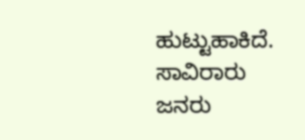ಹುಟ್ಟುಹಾಕಿದೆ. ಸಾವಿರಾರು ಜನರು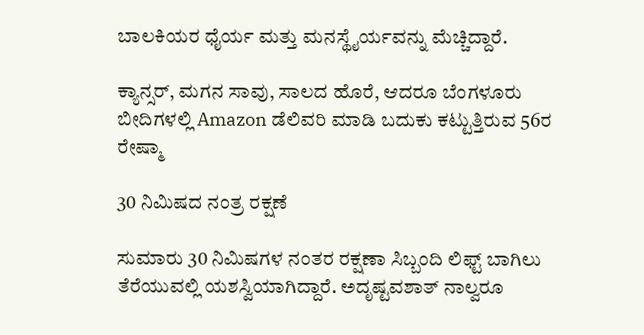ಬಾಲಕಿಯರ ಧೈರ್ಯ ಮತ್ತು ಮನಸ್ಥೈರ್ಯವನ್ನು ಮೆಚ್ಚಿದ್ದಾರೆ.

ಕ್ಯಾನ್ಸರ್, ಮಗನ ಸಾವು, ಸಾಲದ ಹೊರೆ, ಆದರೂ ಬೆಂಗಳೂರು ಬೀದಿಗಳಲ್ಲಿ Amazon ಡೆಲಿವರಿ ಮಾಡಿ ಬದುಕು ಕಟ್ಟುತ್ತಿರುವ 56ರ ರೇಷ್ಮಾ

30 ನಿಮಿಷದ ನಂತ್ರ ರಕ್ಷಣೆ

ಸುಮಾರು 30 ನಿಮಿಷಗಳ ನಂತರ ರಕ್ಷಣಾ ಸಿಬ್ಬಂದಿ ಲಿಫ್ಟ್ ಬಾಗಿಲು ತೆರೆಯುವಲ್ಲಿ ಯಶಸ್ವಿಯಾಗಿದ್ದಾರೆ. ಅದೃಷ್ಟವಶಾತ್ ನಾಲ್ವರೂ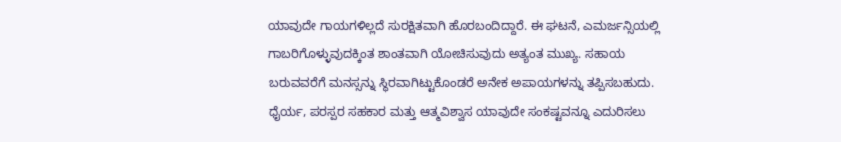ಯಾವುದೇ ಗಾಯಗಳಿಲ್ಲದೆ ಸುರಕ್ಷಿತವಾಗಿ ಹೊರಬಂದಿದ್ದಾರೆ. ಈ ಘಟನೆ, ಎಮರ್ಜನ್ಸಿಯಲ್ಲಿ ಗಾಬರಿಗೊಳ್ಳುವುದಕ್ಕಿಂತ ಶಾಂತವಾಗಿ ಯೋಚಿಸುವುದು ಅತ್ಯಂತ ಮುಖ್ಯ. ಸಹಾಯ ಬರುವವರೆಗೆ ಮನಸ್ಸನ್ನು ಸ್ಥಿರವಾಗಿಟ್ಟುಕೊಂಡರೆ ಅನೇಕ ಅಪಾಯಗಳನ್ನು ತಪ್ಪಿಸಬಹುದು. ಧೈರ್ಯ, ಪರಸ್ಪರ ಸಹಕಾರ ಮತ್ತು ಆತ್ಮವಿಶ್ವಾಸ ಯಾವುದೇ ಸಂಕಷ್ಟವನ್ನೂ ಎದುರಿಸಲು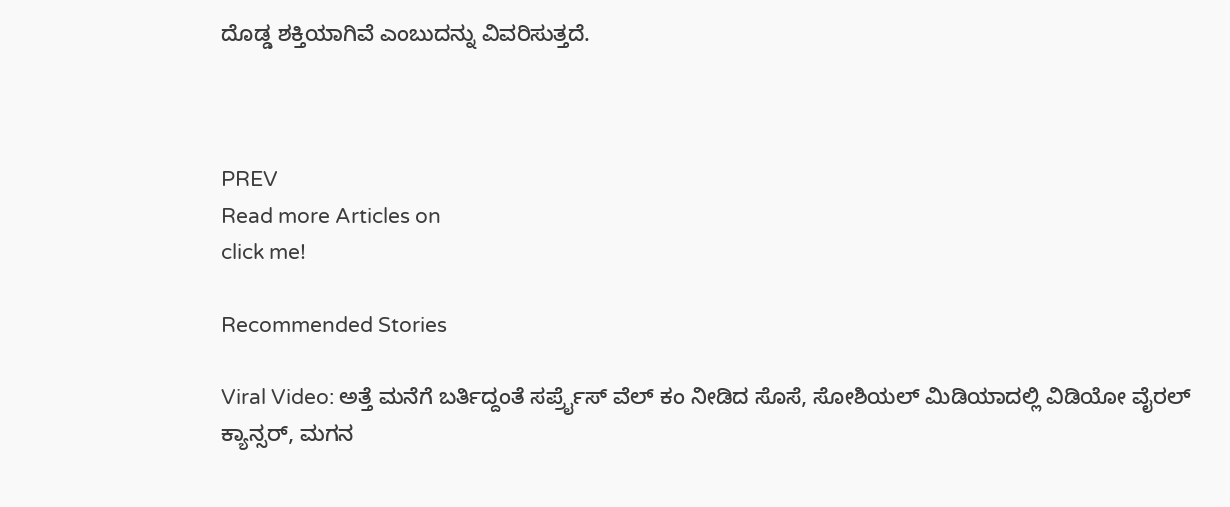ದೊಡ್ಡ ಶಕ್ತಿಯಾಗಿವೆ ಎಂಬುದನ್ನು ವಿವರಿಸುತ್ತದೆ.



PREV
Read more Articles on
click me!

Recommended Stories

Viral Video: ಅತ್ತೆ ಮನೆಗೆ ಬರ್ತಿದ್ದಂತೆ ಸರ್ಪ್ರೈಸ್ ವೆಲ್ ಕಂ ನೀಡಿದ ಸೊಸೆ, ಸೋಶಿಯಲ್ ಮಿಡಿಯಾದಲ್ಲಿ ವಿಡಿಯೋ ವೈರಲ್
ಕ್ಯಾನ್ಸರ್, ಮಗನ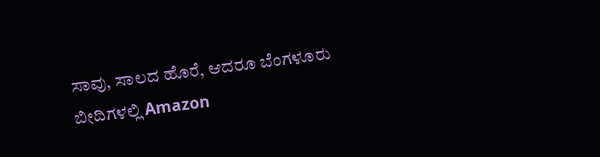ಸಾವು, ಸಾಲದ ಹೊರೆ, ಆದರೂ ಬೆಂಗಳೂರು ಬೀದಿಗಳಲ್ಲಿ Amazon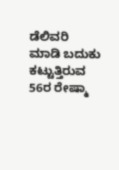ಡೆಲಿವರಿ ಮಾಡಿ ಬದುಕು ಕಟ್ಟುತ್ತಿರುವ 56ರ ರೇಷ್ಮಾ